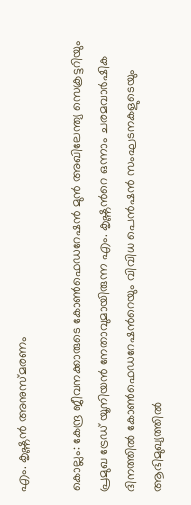എം. കൃഷ്ണൻ അനുസ്മരണം

കൊല്ലം: കേന്ദ്ര ജീവനക്കാരുടെ കോൺഫെഡറേഷൻ മുൻ അഖിലേന്ത്യ സെക്രട്ടറിയും പ്രമുഖ ട്രേഡ് യൂനിയൻ നേതാവുമായിരുന്ന എം. കൃഷ്ണന്‍റെ ഒന്നാം ചരമവാർഷിക ദിനത്തിൽ കോൺഫെഡറേഷന്‍റെയും വിവിധ പെൻഷൻ സംഘടനകളുടെയും ആഭിമുഖ്യത്തിൽ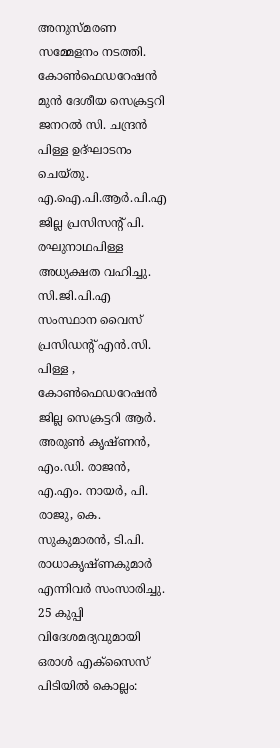അനുസ്മരണ സമ്മേളനം നടത്തി. കോൺഫെഡറേഷൻ മുൻ ദേശീയ സെക്രട്ടറി ജനറൽ സി. ചന്ദ്രൻ പിള്ള ഉദ്ഘാടനം ചെയ്തു. എ.ഐ.പി.ആർ.പി.എ ജില്ല പ്രസിസന്‍റ് പി. രഘുനാഥപിള്ള അധ്യക്ഷത വഹിച്ചു. സി.ജി.പി.എ സംസ്ഥാന വൈസ് പ്രസിഡന്‍റ് എൻ.സി. പിള്ള , കോൺഫെഡറേഷൻ ജില്ല സെക്രട്ടറി ആർ. അരുൺ കൃഷ്ണൻ, എം.ഡി. രാജൻ, എ.എം. നായർ, പി. രാജു, കെ. സുകുമാരൻ, ടി.പി. രാധാകൃഷ്ണകുമാർ എന്നിവർ സംസാരിച്ചു. 25 കുപ്പി വിദേശമദ്യവുമായി ഒരാൾ എക്സൈസ് പിടിയിൽ കൊല്ലം: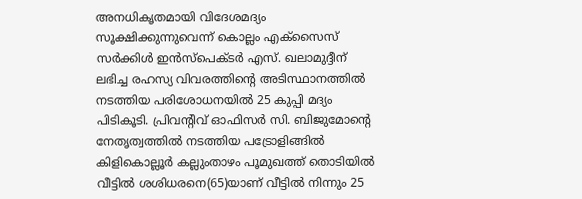അനധികൃതമായി വിദേശമദ്യം സൂക്ഷിക്കുന്നുവെന്ന് കൊല്ലം എക്സൈസ് സർക്കിൾ ഇൻസ്പെക്ടർ എസ്. ഖലാമുദ്ദീന് ലഭിച്ച രഹസ്യ വിവരത്തിന്‍റെ അടിസ്ഥാനത്തിൽ നടത്തിയ പരിശോധനയിൽ 25 കുപ്പി മദ്യം പിടികൂടി. പ്രിവന്‍റിവ് ഓഫിസർ സി. ബിജുമോന്‍റെ നേതൃത്വത്തിൽ നടത്തിയ പട്രോളിങ്ങിൽ കിളികൊല്ലൂർ കല്ലുംതാഴം പൂമുഖത്ത് തൊടിയിൽ വീട്ടിൽ ശശിധരനെ(65)യാണ് വീട്ടിൽ നിന്നും 25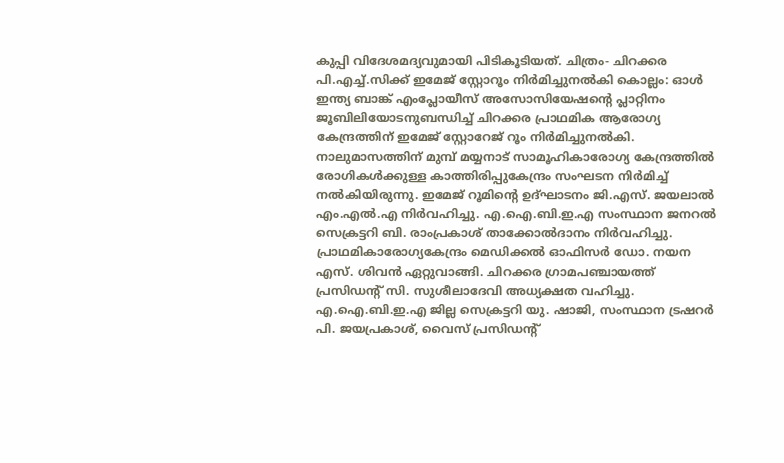കുപ്പി വിദേശമദ്യവുമായി പിടികൂടിയത്. ചിത്രം- ചിറക്കര പി.എച്ച്.സിക്ക് ഇമേജ് സ്റ്റോറൂം നിർമിച്ചുനൽകി കൊല്ലം: ഓൾ ഇന്ത്യ ബാങ്ക് എംപ്ലോയീസ് അസോസിയേഷന്‍റെ പ്ലാറ്റിനം ജൂബിലിയോടനുബന്ധിച്ച് ചിറക്കര പ്രാഥമിക ആരോഗ്യ കേന്ദ്രത്തിന് ഇമേജ് സ്റ്റോറേജ് റൂം നിർമിച്ചുനൽകി. നാലുമാസത്തിന് മുമ്പ് മയ്യനാട് സാമൂഹികാരോഗ്യ കേന്ദ്രത്തിൽ രോഗികൾക്കുള്ള കാത്തിരിപ്പുകേന്ദ്രം സംഘടന നിർമിച്ച് നൽകിയിരുന്നു. ഇമേജ് റൂമിന്‍റെ ഉദ്ഘാടനം ജി.എസ്. ജയലാൽ എം.എൽ.എ നിർവഹിച്ചു. എ.ഐ.ബി.ഇ.എ സംസ്ഥാന ജനറൽ സെക്രട്ടറി ബി. രാംപ്രകാശ് താക്കോൽദാനം നിർവഹിച്ചു. പ്രാഥമികാരോഗ്യകേന്ദ്രം മെഡിക്കൽ ഓഫിസർ ഡോ. നയന എസ്. ശിവൻ ഏറ്റുവാങ്ങി. ചിറക്കര ഗ്രാമപഞ്ചായത്ത് പ്രസിഡന്‍റ് സി. സുശീലാദേവി അധ്യക്ഷത വഹിച്ചു. എ.ഐ.ബി.ഇ.എ ജില്ല സെക്രട്ടറി യു. ഷാജി, സംസ്ഥാന ട്രഷറർ പി. ജയപ്രകാശ്, വൈസ് പ്രസിഡന്‍റ്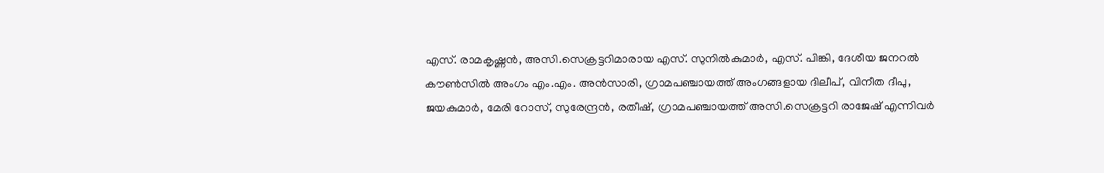എസ്. രാമകൃഷ്ണൻ, അസി.സെക്രട്ടറിമാരായ എസ്. സുനിൽകുമാർ, എസ്. പിങ്കി, ദേശീയ ജനറൽ കൗൺസിൽ അംഗം എം.എം. അൻസാരി, ഗ്രാമപഞ്ചായത്ത് അംഗങ്ങളായ ദിലീപ്, വിനീത ദീപു, ജയകുമാർ, മേരി റോസ്, സുരേന്ദ്രൻ, രതീഷ്, ഗ്രാമപഞ്ചായത്ത് അസി.സെക്രട്ടറി രാജേഷ് എന്നിവർ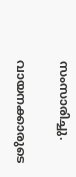സംസാരിച്ചു.

വായനക്കാരുടെ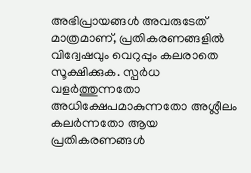അഭിപ്രായങ്ങള്‍ അവരുടേത് മാത്രമാണ്, പ്രതികരണങ്ങളിൽ വിദ്വേഷവും വെറുപ്പും കലരാതെ സൂക്ഷിക്കുക. സ്പർധ വളർത്തുന്നതോ അധിക്ഷേപമാകുന്നതോ അശ്ലീലം കലർന്നതോ ആയ പ്രതികരണങ്ങൾ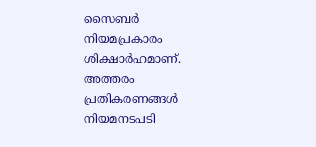സൈബർ നിയമപ്രകാരം ശിക്ഷാർഹമാണ്. അത്തരം പ്രതികരണങ്ങൾ നിയമനടപടി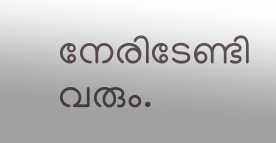നേരിടേണ്ടി വരും.